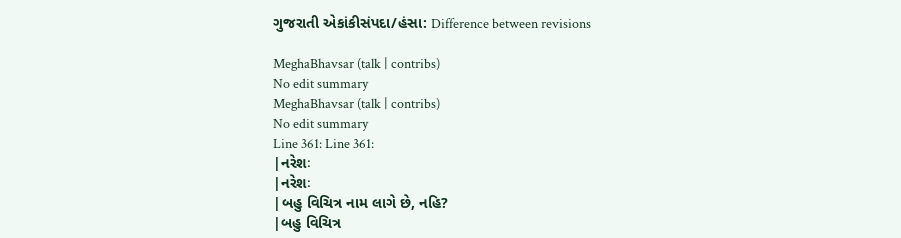ગુજરાતી એકાંકીસંપદા/હંસા: Difference between revisions

MeghaBhavsar (talk | contribs)
No edit summary
MeghaBhavsar (talk | contribs)
No edit summary
Line 361: Line 361:
|નરેશઃ
|નરેશઃ
|બહુ વિચિત્ર નામ લાગે છે, નહિ?
|બહુ વિચિત્ર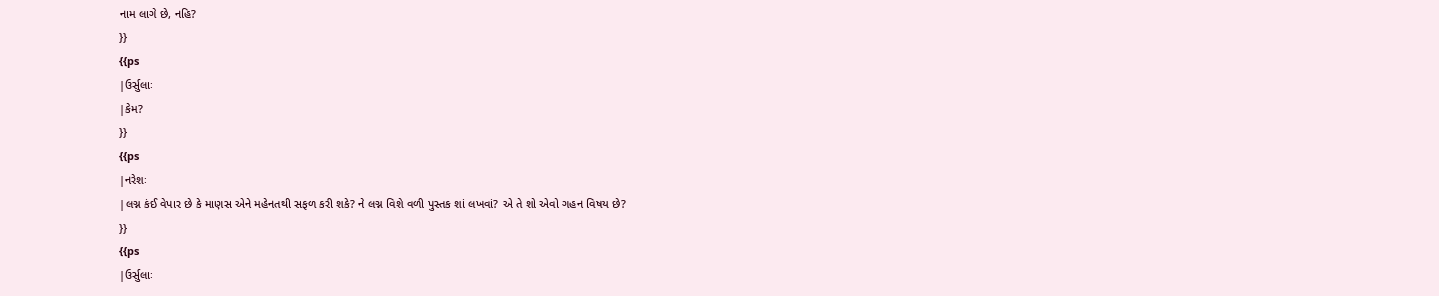નામ લાગે છે, નહિ?
}}
{{ps
|ઉર્સુલાઃ
|કેમ?
}}
{{ps
|નરેશઃ
|લગ્ન કંઈ વેપાર છે કે માણસ એને મહેનતથી સફળ કરી શકે? ને લગ્ન વિશે વળી પુસ્તક શાં લખવાં? એ તે શો એવો ગહન વિષય છે?
}}
{{ps
|ઉર્સુલાઃ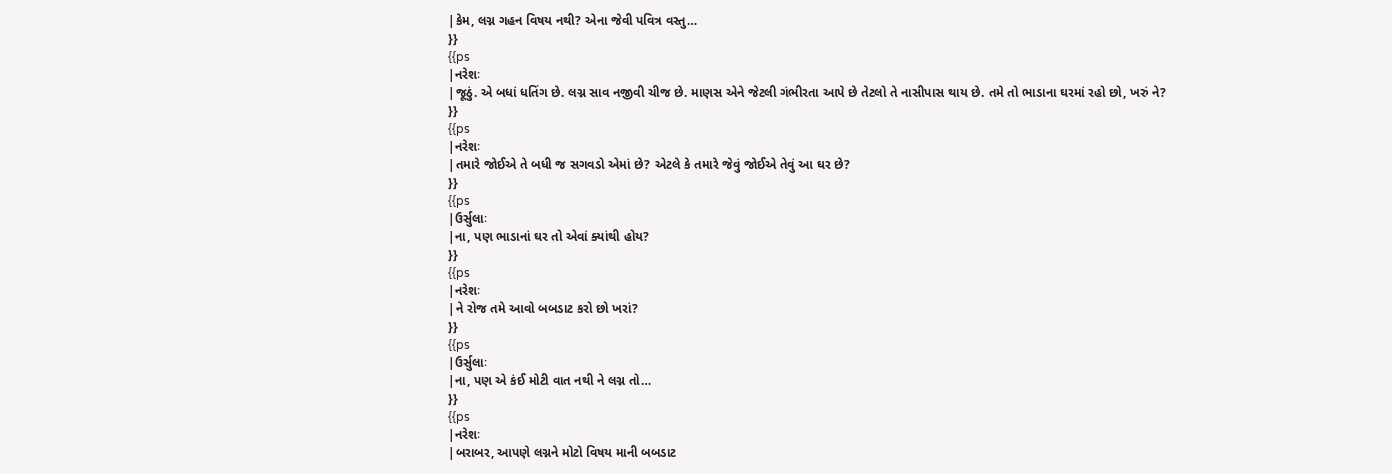|કેમ, લગ્ન ગહન વિષય નથી? એના જેવી પવિત્ર વસ્તુ…
}}
{{ps
|નરેશઃ
|જૂઠું. એ બધાં ધતિંગ છે. લગ્ન સાવ નજીવી ચીજ છે. માણસ એને જેટલી ગંભીરતા આપે છે તેટલો તે નાસીપાસ થાય છે. તમે તો ભાડાના ઘરમાં રહો છો, ખરું ને?
}}
{{ps
|નરેશઃ
|તમારે જોઈએ તે બધી જ સગવડો એમાં છે? એટલે કે તમારે જેવું જોઈએ તેવું આ ઘર છે?
}}
{{ps
|ઉર્સુલાઃ
|ના, પણ ભાડાનાં ઘર તો એવાં ક્યાંથી હોય?
}}
{{ps
|નરેશઃ
|ને રોજ તમે આવો બબડાટ કરો છો ખરાં?
}}
{{ps
|ઉર્સુલાઃ
|ના, પણ એ કંઈ મોટી વાત નથી ને લગ્ન તો…
}}
{{ps
|નરેશઃ
|બરાબર, આપણે લગ્નને મોટો વિષય માની બબડાટ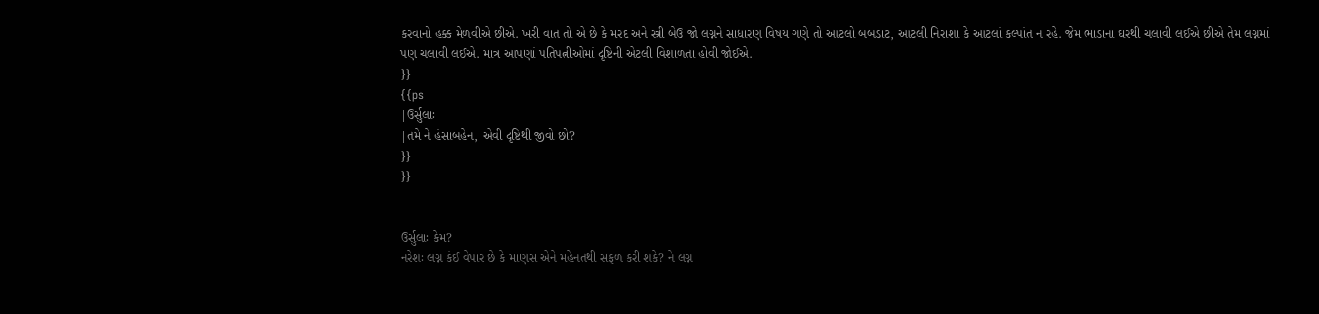કરવાનો હક્ક મેળવીએ છીએ. ખરી વાત તો એ છે કે મરદ અને સ્ત્રી બેઉ જો લગ્નને સાધારણ વિષય ગણે તો આટલો બબડાટ, આટલી નિરાશા કે આટલાં કલ્પાંત ન રહે. જેમ ભાડાના ઘરથી ચલાવી લઈએ છીએ તેમ લગ્નમાં પણ ચલાવી લઈએ. માત્ર આપણાં પતિપત્નીઓમાં દૃષ્ટિની એટલી વિશાળતા હોવી જોઈએ.
}}
{{ps
|ઉર્સુલાઃ
|તમે ને હંસાબહેન, એવી દૃષ્ટિથી જીવો છો?
}}
}}


ઉર્સુલાઃ કેમ?
નરેશઃ લગ્ન કંઈ વેપાર છે કે માણસ એને મહેનતથી સફળ કરી શકે? ને લગ્ન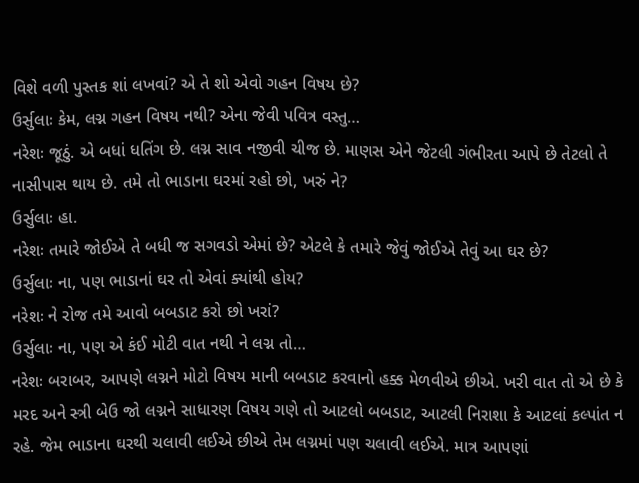વિશે વળી પુસ્તક શાં લખવાં? એ તે શો એવો ગહન વિષય છે?
ઉર્સુલાઃ કેમ, લગ્ન ગહન વિષય નથી? એના જેવી પવિત્ર વસ્તુ…
નરેશઃ જૂઠું. એ બધાં ધતિંગ છે. લગ્ન સાવ નજીવી ચીજ છે. માણસ એને જેટલી ગંભીરતા આપે છે તેટલો તે નાસીપાસ થાય છે. તમે તો ભાડાના ઘરમાં રહો છો, ખરું ને?
ઉર્સુલાઃ હા.
નરેશઃ તમારે જોઈએ તે બધી જ સગવડો એમાં છે? એટલે કે તમારે જેવું જોઈએ તેવું આ ઘર છે?
ઉર્સુલાઃ ના, પણ ભાડાનાં ઘર તો એવાં ક્યાંથી હોય?
નરેશઃ ને રોજ તમે આવો બબડાટ કરો છો ખરાં?
ઉર્સુલાઃ ના, પણ એ કંઈ મોટી વાત નથી ને લગ્ન તો…
નરેશઃ બરાબર, આપણે લગ્નને મોટો વિષય માની બબડાટ કરવાનો હક્ક મેળવીએ છીએ. ખરી વાત તો એ છે કે મરદ અને સ્ત્રી બેઉ જો લગ્નને સાધારણ વિષય ગણે તો આટલો બબડાટ, આટલી નિરાશા કે આટલાં કલ્પાંત ન રહે. જેમ ભાડાના ઘરથી ચલાવી લઈએ છીએ તેમ લગ્નમાં પણ ચલાવી લઈએ. માત્ર આપણાં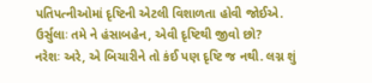પતિપત્નીઓમાં દૃષ્ટિની એટલી વિશાળતા હોવી જોઈએ.
ઉર્સુલાઃ તમે ને હંસાબહેન, એવી દૃષ્ટિથી જીવો છો?
નરેશઃ અરે, એ બિચારીને તો કંઈ પણ દૃષ્ટિ જ નથી. લગ્ન શું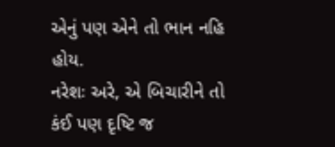એનું પણ એને તો ભાન નહિ હોય.
નરેશઃ અરે, એ બિચારીને તો કંઈ પણ દૃષ્ટિ જ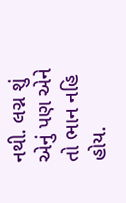નથી. લગ્ન શું એનું પણ એને તો ભાન નહિ હોય.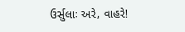ઉર્સુલાઃ અરે, વાહરે!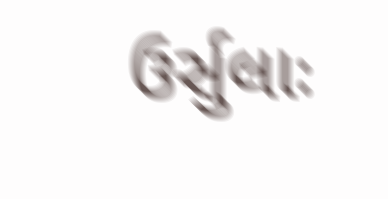ઉર્સુલાઃ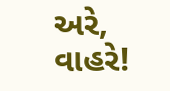અરે, વાહરે!